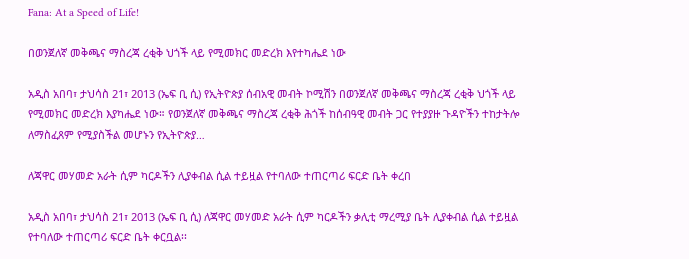Fana: At a Speed of Life!

በወንጀለኛ መቅጫና ማስረጃ ረቂቅ ህጎች ላይ የሚመክር መድረክ እየተካሔደ ነው

አዲስ አበባ፣ ታህሳስ 21፣ 2013 (ኤፍ ቢ ሲ) የኢትዮጵያ ሰብአዊ መብት ኮሚሽን በወንጀለኛ መቅጫና ማስረጃ ረቂቅ ህጎች ላይ የሚመክር መድረክ እያካሔደ ነው። የወንጀለኛ መቅጫና ማስረጃ ረቂቅ ሕጎች ከሰብዓዊ መብት ጋር የተያያዙ ጉዳዮችን ተከታትሎ ለማስፈጸም የሚያስችል መሆኑን የኢትዮጵያ…

ለጃዋር መሃመድ አራት ሲም ካርዶችን ሊያቀብል ሲል ተይዟል የተባለው ተጠርጣሪ ፍርድ ቤት ቀረበ

አዲስ አበባ፣ ታህሳስ 21፣ 2013 (ኤፍ ቢ ሲ) ለጃዋር መሃመድ አራት ሲም ካርዶችን ቃሊቲ ማረሚያ ቤት ሊያቀብል ሲል ተይዟል የተባለው ተጠርጣሪ ፍርድ ቤት ቀርቧል፡፡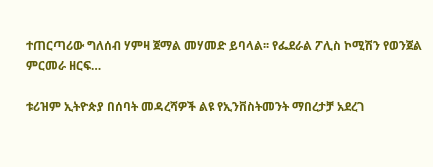ተጠርጣሪው ግለሰብ ሃምዛ ጀማል መሃመድ ይባላል፡፡ የፌደራል ፖሊስ ኮሚሽን የወንጀል ምርመራ ዘርፍ…

ቱሪዝም ኢትዮጵያ በሰባት መዳረሻዎች ልዩ የኢንቨስትመንት ማበረታቻ አደረገ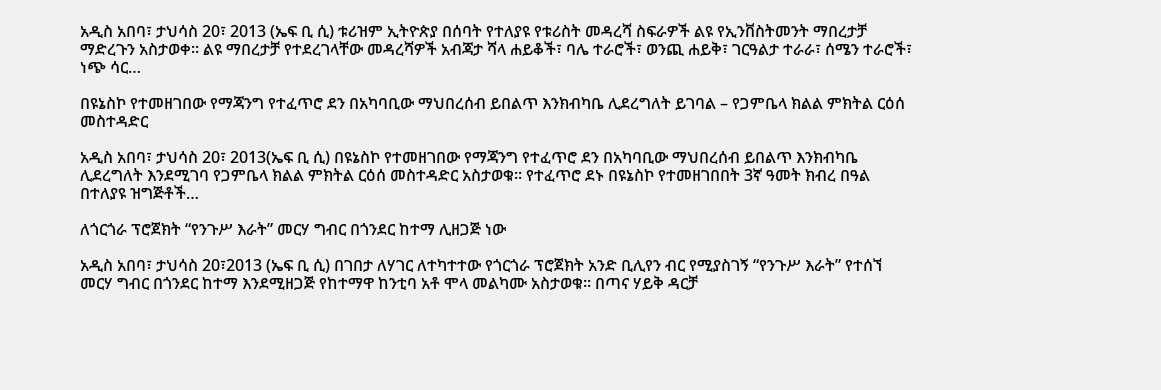አዲስ አበባ፣ ታህሳስ 20፣ 2013 (ኤፍ ቢ ሲ) ቱሪዝም ኢትዮጵያ በሰባት የተለያዩ የቱሪስት መዳረሻ ስፍራዎች ልዩ የኢንቨስትመንት ማበረታቻ ማድረጉን አስታወቀ። ልዩ ማበረታቻ የተደረገላቸው መዳረሻዎች አብጃታ ሻላ ሐይቆች፣ ባሌ ተራሮች፣ ወንጪ ሐይቅ፣ ገርዓልታ ተራራ፣ ሰሜን ተራሮች፣ ነጭ ሳር…

በዩኔስኮ የተመዘገበው የማጃንግ የተፈጥሮ ደን በአካባቢው ማህበረሰብ ይበልጥ እንክብካቤ ሊደረግለት ይገባል – የጋምቤላ ክልል ምክትል ርዕሰ መስተዳድር

አዲስ አበባ፣ ታህሳስ 20፣ 2013(ኤፍ ቢ ሲ) በዩኔስኮ የተመዘገበው የማጃንግ የተፈጥሮ ደን በአካባቢው ማህበረሰብ ይበልጥ እንክብካቤ ሊደረግለት እንደሚገባ የጋምቤላ ክልል ምክትል ርዕሰ መስተዳድር አስታወቁ፡፡ የተፈጥሮ ደኑ በዩኔስኮ የተመዘገበበት 3ኛ ዓመት ክብረ በዓል በተለያዩ ዝግጅቶች…

ለጎርጎራ ፕሮጀክት “የንጉሥ እራት” መርሃ ግብር በጎንደር ከተማ ሊዘጋጅ ነው

አዲስ አበባ፣ ታህሳስ 20፣2013 (ኤፍ ቢ ሲ) በገበታ ለሃገር ለተካተተው የጎርጎራ ፕሮጀክት አንድ ቢሊየን ብር የሚያስገኝ “የንጉሥ እራት” የተሰኘ መርሃ ግብር በጎንደር ከተማ እንደሚዘጋጅ የከተማዋ ከንቲባ አቶ ሞላ መልካሙ አስታወቁ። በጣና ሃይቅ ዳርቻ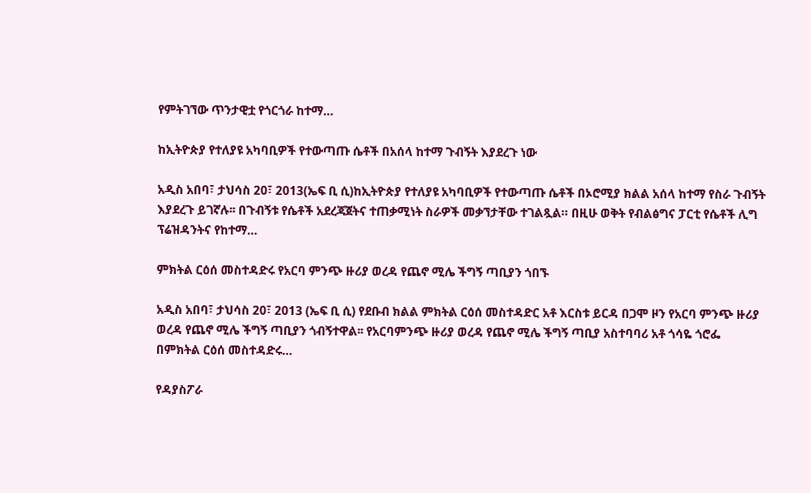የምትገኘው ጥንታዊቷ የጎርጎራ ከተማ…

ከኢትዮጵያ የተለያዩ አካባቢዎች የተውጣጡ ሴቶች በአሰላ ከተማ ጉብኝት እያደረጉ ነው

አዲስ አበባ፣ ታህሳስ 20፣ 2013(ኤፍ ቢ ሲ)ከኢትዮጵያ የተለያዩ አካባቢዎች የተውጣጡ ሴቶች በኦሮሚያ ክልል አሰላ ከተማ የስራ ጉብኝት እያደረጉ ይገኛሉ፡፡ በጉብኝቱ የሴቶች አደረጃጀትና ተጠቃሚነት ስራዎች መቃኘታቸው ተገልጿል። በዚሁ ወቅት የብልፅግና ፓርቲ የሴቶች ሊግ ፕሬዝዳንትና የከተማ…

ምክትል ርዕሰ መስተዳድሩ የአርባ ምንጭ ዙሪያ ወረዳ የጨኖ ሚሌ ችግኝ ጣቢያን ጎበኙ

አዲስ አበባ፣ ታህሳስ 20፣ 2013 (ኤፍ ቢ ሲ) የደቡብ ክልል ምክትል ርዕሰ መስተዳድር አቶ እርስቱ ይርዳ በጋሞ ዞን የአርባ ምንጭ ዙሪያ ወረዳ የጨኖ ሚሌ ችግኝ ጣቢያን ጎብኝተዋል፡፡ የአርባምንጭ ዙሪያ ወረዳ የጨኖ ሚሌ ችግኝ ጣቢያ አስተባባሪ አቶ ጎሳዬ ጎሮፌ በምክትል ርዕሰ መስተዳድሩ…

የዳያስፖራ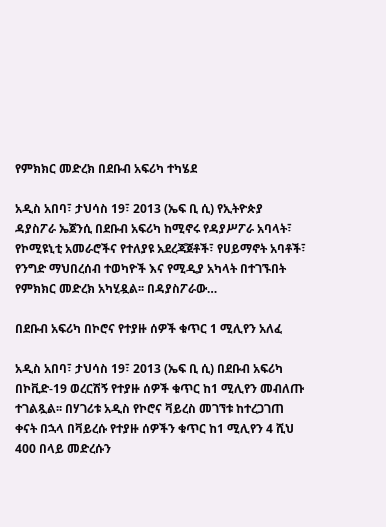የምክክር መድረክ በደቡብ አፍሪካ ተካሄደ

አዲስ አበባ፣ ታህሳስ 19፣ 2013 (ኤፍ ቢ ሲ) የኢትዮጵያ ዳያስፖራ ኤጀንሲ በደቡብ አፍሪካ ከሚኖሩ የዳያሥፖራ አባላት፣ የኮሚዩኒቲ አመራሮችና የተለያዩ አደረጃጀቶች፣ የሀይማኖት አባቶች፣ የንግድ ማህበረሰብ ተወካዮች እና የሚዲያ አካላት በተገኙበት የምክክር መድረክ አካሂዷል፡፡ በዳያስፖራው…

በደቡብ አፍሪካ በኮሮና የተያዙ ሰዎች ቁጥር 1 ሚሊየን አለፈ

አዲስ አበባ፣ ታህሳስ 19፣ 2013 (ኤፍ ቢ ሲ) በደቡብ አፍሪካ በኮቪድ-19 ወረርሽኝ የተያዙ ሰዎች ቁጥር ከ1 ሚሊየን መብለጡ ተገልጿል፡፡ በሃገሪቱ አዲስ የኮሮና ቫይረስ መገኘቱ ከተረጋገጠ ቀናት በኋላ በቫይረሱ የተያዙ ሰዎችን ቁጥር ከ1 ሚሊየን 4 ሺህ 400 በላይ መድረሱን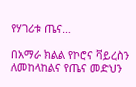የሃገሪቱ ጤና…

በአማራ ክልል የኮሮና ቫይረስን ለመከላከልና የጤና መድህን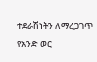ተደራሽነትን ለማረጋገጥ የአንድ ወር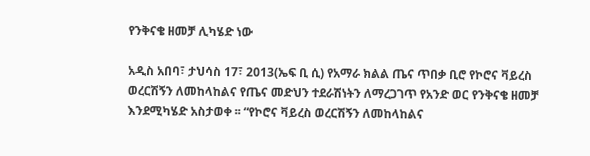የንቅናቄ ዘመቻ ሊካሄድ ነው

አዲስ አበባ፣ ታህሳስ 17፣ 2013(ኤፍ ቢ ሲ) የአማራ ክልል ጤና ጥበቃ ቢሮ የኮሮና ቫይረስ ወረርሽኝን ለመከላከልና የጤና መድህን ተደራሽነትን ለማረጋገጥ የአንድ ወር የንቅናቄ ዘመቻ እንደሚካሄድ አስታወቀ ፡፡ “የኮሮና ቫይረስ ወረርሽኝን ለመከላከልና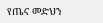የጤና መድህን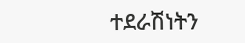ተደራሽነትን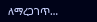ለማረጋገጥ…